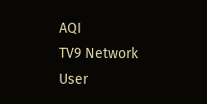AQI
TV9 Network
User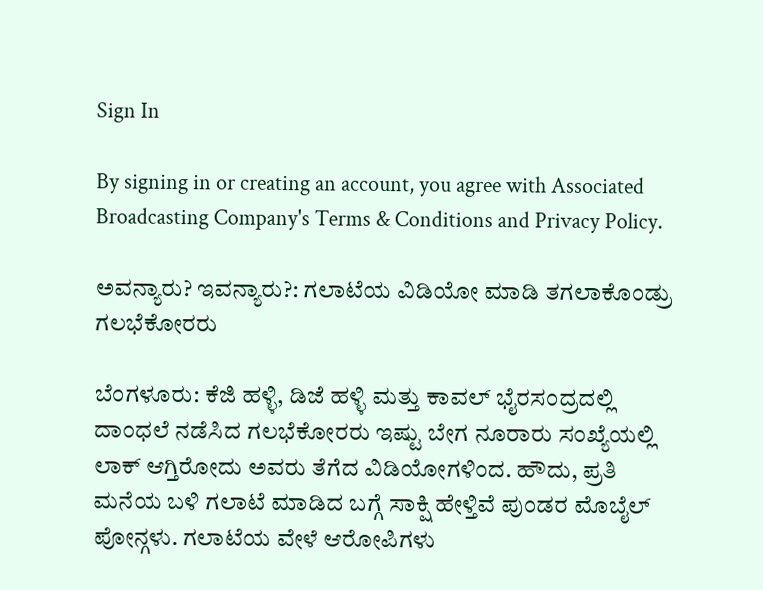Sign In

By signing in or creating an account, you agree with Associated Broadcasting Company's Terms & Conditions and Privacy Policy.

ಅವನ್ಯಾರು? ಇವನ್ಯಾರು?: ಗಲಾಟೆಯ ವಿಡಿಯೋ ಮಾಡಿ ತಗಲಾಕೊಂಡ್ರು ಗಲಭೆಕೋರರು

ಬೆಂಗಳೂರು: ಕೆಜಿ ಹಳ್ಳಿ, ಡಿಜೆ ಹಳ್ಳಿ ಮತ್ತು ಕಾವಲ್ ಭೈರಸಂದ್ರದಲ್ಲಿ ದಾಂಧಲೆ ನಡೆಸಿದ ಗಲಭೆಕೋರರು ಇಷ್ಟು ಬೇಗ ನೂರಾರು ಸಂಖ್ಯೆಯಲ್ಲಿ ಲಾಕ್ ಆಗ್ತಿರೋದು ಅವರು ತೆಗೆದ ವಿಡಿಯೋಗಳಿಂದ. ಹೌದು, ಪ್ರತಿ ಮನೆಯ ಬಳಿ ಗಲಾಟೆ ಮಾಡಿದ ಬಗ್ಗೆ ಸಾಕ್ಷಿ ಹೇಳ್ತಿವೆ ಪುಂಡರ ಮೊಬೈಲ್ ಪೋನ್ಗಳು. ಗಲಾಟೆಯ ವೇಳೆ ಆರೋಪಿಗಳು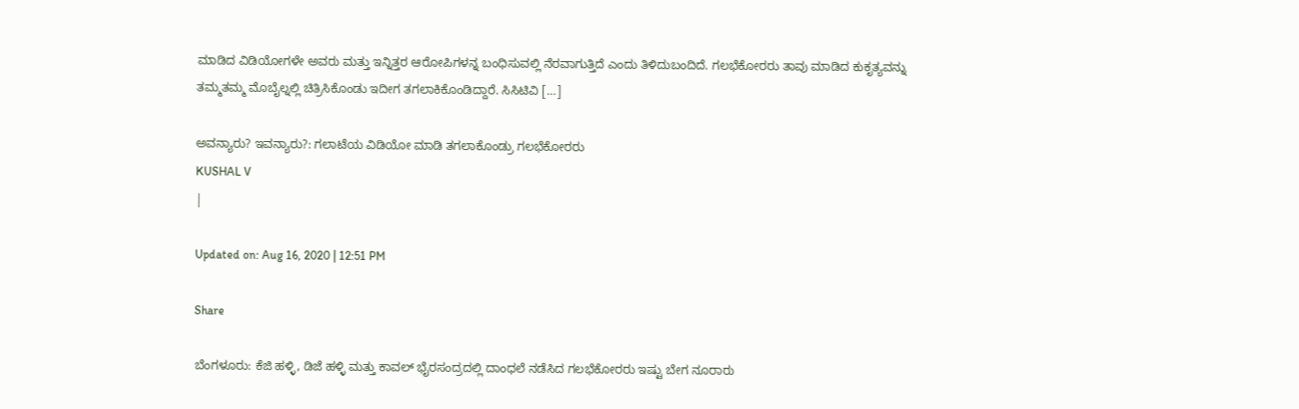ಮಾಡಿದ ವಿಡಿಯೋಗಳೇ ಅವರು ಮತ್ತು ಇನ್ನಿತ್ತರ ಆರೋಪಿಗಳನ್ನ ಬಂಧಿಸುವಲ್ಲಿ ನೆರವಾಗುತ್ತಿದೆ ಎಂದು ತಿಳಿದುಬಂದಿದೆ. ಗಲಭೆಕೋರರು ತಾವು ಮಾಡಿದ ಕುಕೃತ್ಯವನ್ನು ತಮ್ಮತಮ್ಮ ಮೊಬೈಲ್ನಲ್ಲಿ ಚಿತ್ರಿಸಿಕೊಂಡು ಇದೀಗ ತಗಲಾಕಿಕೊಂಡಿದ್ದಾರೆ. ಸಿಸಿಟಿವಿ […]

ಅವನ್ಯಾರು? ಇವನ್ಯಾರು?: ಗಲಾಟೆಯ ವಿಡಿಯೋ ಮಾಡಿ ತಗಲಾಕೊಂಡ್ರು ಗಲಭೆಕೋರರು
KUSHAL V
|

Updated on: Aug 16, 2020 | 12:51 PM

Share

ಬೆಂಗಳೂರು: ಕೆಜಿ ಹಳ್ಳಿ, ಡಿಜೆ ಹಳ್ಳಿ ಮತ್ತು ಕಾವಲ್ ಭೈರಸಂದ್ರದಲ್ಲಿ ದಾಂಧಲೆ ನಡೆಸಿದ ಗಲಭೆಕೋರರು ಇಷ್ಟು ಬೇಗ ನೂರಾರು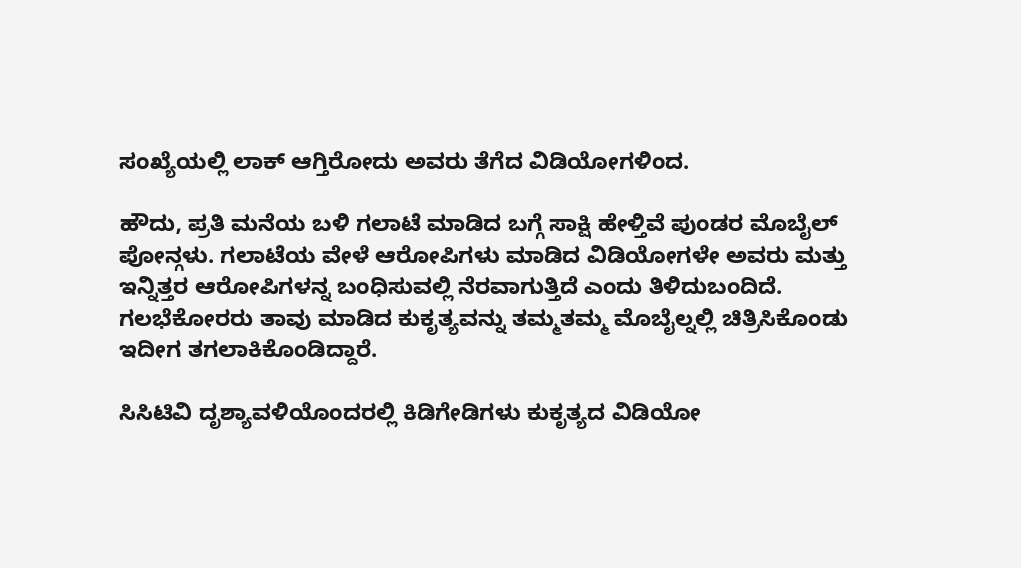ಸಂಖ್ಯೆಯಲ್ಲಿ ಲಾಕ್ ಆಗ್ತಿರೋದು ಅವರು ತೆಗೆದ ವಿಡಿಯೋಗಳಿಂದ.

ಹೌದು, ಪ್ರತಿ ಮನೆಯ ಬಳಿ ಗಲಾಟೆ ಮಾಡಿದ ಬಗ್ಗೆ ಸಾಕ್ಷಿ ಹೇಳ್ತಿವೆ ಪುಂಡರ ಮೊಬೈಲ್ ಪೋನ್ಗಳು. ಗಲಾಟೆಯ ವೇಳೆ ಆರೋಪಿಗಳು ಮಾಡಿದ ವಿಡಿಯೋಗಳೇ ಅವರು ಮತ್ತು ಇನ್ನಿತ್ತರ ಆರೋಪಿಗಳನ್ನ ಬಂಧಿಸುವಲ್ಲಿ ನೆರವಾಗುತ್ತಿದೆ ಎಂದು ತಿಳಿದುಬಂದಿದೆ. ಗಲಭೆಕೋರರು ತಾವು ಮಾಡಿದ ಕುಕೃತ್ಯವನ್ನು ತಮ್ಮತಮ್ಮ ಮೊಬೈಲ್ನಲ್ಲಿ ಚಿತ್ರಿಸಿಕೊಂಡು ಇದೀಗ ತಗಲಾಕಿಕೊಂಡಿದ್ದಾರೆ.

ಸಿಸಿಟಿವಿ ದೃಶ್ಯಾವಳಿಯೊಂದರಲ್ಲಿ ಕಿಡಿಗೇಡಿಗಳು ಕುಕೃತ್ಯದ ವಿಡಿಯೋ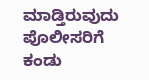ಮಾಡ್ತಿರುವುದು ಪೊಲೀಸರಿಗೆ ಕಂಡು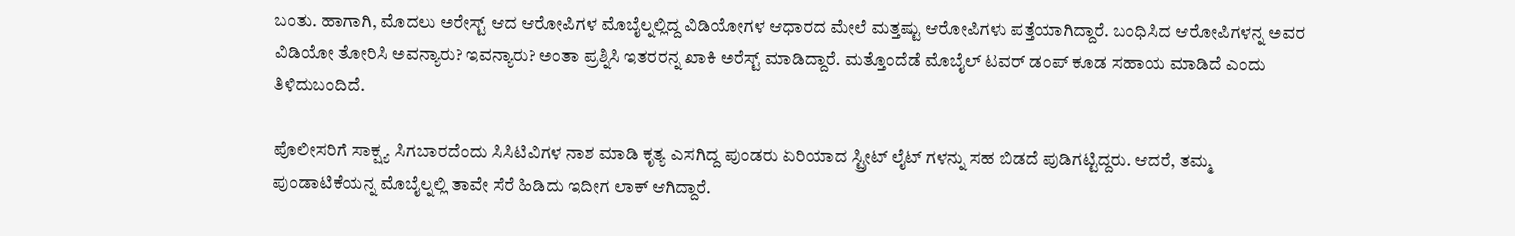ಬಂತು. ಹಾಗಾಗಿ, ಮೊದಲು ಅರೇಸ್ಟ್ ಆದ ಆರೋಪಿಗಳ‌ ಮೊಬೈಲ್ನಲ್ಲಿದ್ದ ವಿಡಿಯೋಗಳ ಆಧಾರದ ಮೇಲೆ ಮತ್ತಷ್ಟು ಆರೋಪಿಗಳು ಪತ್ತೆಯಾಗಿದ್ದಾರೆ. ಬಂಧಿಸಿದ ಆರೋಪಿಗಳನ್ನ ಅವರ ವಿಡಿಯೋ ತೋರಿಸಿ ಅವನ್ಯಾರು? ಇವನ್ಯಾರು? ಅಂತಾ ಪ್ರಶ್ನಿಸಿ ಇತರರನ್ನ ಖಾಕಿ ಅರೆಸ್ಟ್ ಮಾಡಿದ್ದಾರೆ. ಮತ್ತೊಂದೆಡೆ ಮೊಬೈಲ್ ಟವರ್ ಡಂಪ್ ಕೂಡ ಸಹಾಯ ಮಾಡಿದೆ ಎಂದು ತಿಳಿದುಬಂದಿದೆ.

ಪೊಲೀಸರಿಗೆ ಸಾಕ್ಷ್ಯ ಸಿಗಬಾರದೆಂದು ಸಿಸಿಟಿವಿಗಳ ನಾಶ ಮಾಡಿ ಕೃತ್ಯ ಎಸಗಿದ್ದ ಪುಂಡರು ಏರಿಯಾದ ಸ್ಟ್ರೀಟ್ ಲೈಟ್ ಗಳನ್ನು ಸಹ ಬಿಡದೆ ಪುಡಿಗಟ್ಟಿದ್ದರು. ಆದರೆ, ತಮ್ಮ ಪುಂಡಾಟಿಕೆಯನ್ನ ಮೊಬೈಲ್ನಲ್ಲಿ ತಾವೇ ಸೆರೆ ಹಿಡಿದು ಇದೀಗ ಲಾಕ್ ಆಗಿದ್ದಾರೆ.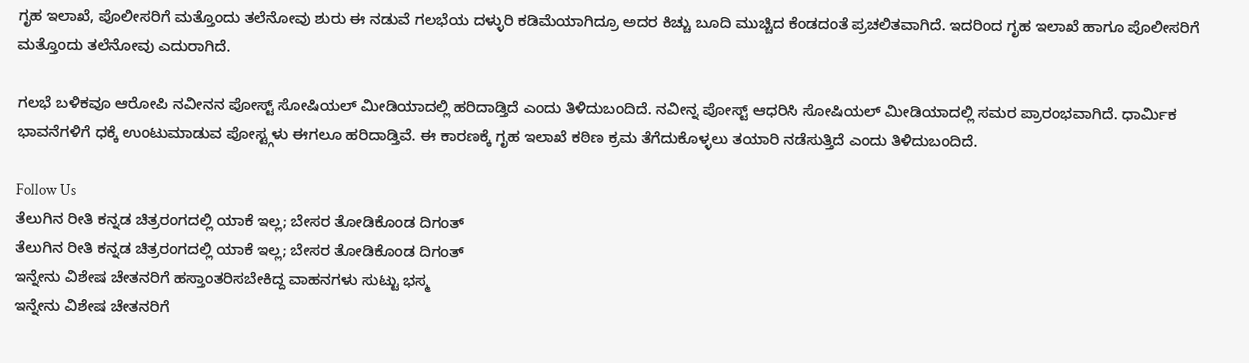ಗೃಹ ಇಲಾಖೆ, ಪೊಲೀಸರಿಗೆ ಮತ್ತೊಂದು ತಲೆನೋವು ಶುರು ಈ ನಡುವೆ ಗಲಭೆಯ ದಳ್ಳುರಿ ಕಡಿಮೆಯಾಗಿದ್ರೂ ಅದರ ಕಿಚ್ಚು ಬೂದಿ ಮುಚ್ಚಿದ ಕೆಂಡದಂತೆ ಪ್ರಚಲಿತವಾಗಿದೆ. ಇದರಿಂದ ಗೃಹ ಇಲಾಖೆ ಹಾಗೂ ಪೊಲೀಸರಿಗೆ ಮತ್ತೊಂದು ತಲೆನೋವು ಎದುರಾಗಿದೆ.

ಗಲಭೆ ಬಳಿಕವೂ ಆರೋಪಿ ನವೀನನ ಪೋಸ್ಟ್ ಸೋಷಿಯಲ್ ಮೀಡಿಯಾದಲ್ಲಿ ಹರಿದಾಡ್ತಿದೆ ಎಂದು ತಿಳಿದುಬಂದಿದೆ. ನವೀನ್ನ ಪೋಸ್ಟ್ ಆಧರಿಸಿ ಸೋಷಿಯಲ್ ಮೀಡಿಯಾದಲ್ಲಿ ಸಮರ ಪ್ರಾರಂಭವಾಗಿದೆ. ಧಾರ್ಮಿಕ ಭಾವನೆಗಳಿಗೆ ಧಕ್ಕೆ ಉಂಟುಮಾಡುವ ಪೋಸ್ಟ್ಗಳು ಈಗಲೂ ಹರಿದಾಡ್ತಿವೆ. ಈ ಕಾರಣಕ್ಕೆ ಗೃಹ ಇಲಾಖೆ ಕಠಿಣ ಕ್ರಮ ತೆಗೆದುಕೊಳ್ಳಲು ತಯಾರಿ ನಡೆಸುತ್ತಿದೆ ಎಂದು ತಿಳಿದುಬಂದಿದೆ.

Follow Us
ತೆಲುಗಿನ ರೀತಿ ಕನ್ನಡ ಚಿತ್ರರಂಗದಲ್ಲಿ ಯಾಕೆ ಇಲ್ಲ; ಬೇಸರ ತೋಡಿಕೊಂಡ ದಿಗಂತ್
ತೆಲುಗಿನ ರೀತಿ ಕನ್ನಡ ಚಿತ್ರರಂಗದಲ್ಲಿ ಯಾಕೆ ಇಲ್ಲ; ಬೇಸರ ತೋಡಿಕೊಂಡ ದಿಗಂತ್
ಇನ್ನೇನು ವಿಶೇಷ ಚೇತನರಿಗೆ ಹಸ್ತಾಂತರಿಸಬೇಕಿದ್ದ ವಾಹನಗಳು ಸುಟ್ಟು ಭಸ್ಮ
ಇನ್ನೇನು ವಿಶೇಷ ಚೇತನರಿಗೆ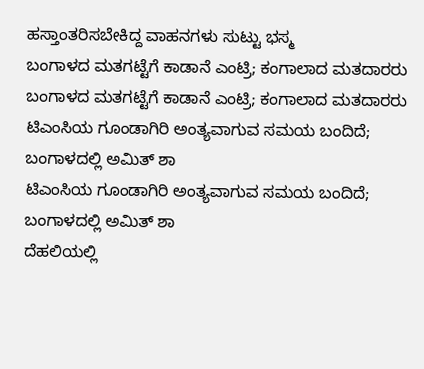ಹಸ್ತಾಂತರಿಸಬೇಕಿದ್ದ ವಾಹನಗಳು ಸುಟ್ಟು ಭಸ್ಮ
ಬಂಗಾಳದ ಮತಗಟ್ಟೆಗೆ ಕಾಡಾನೆ ಎಂಟ್ರಿ; ಕಂಗಾಲಾದ ಮತದಾರರು
ಬಂಗಾಳದ ಮತಗಟ್ಟೆಗೆ ಕಾಡಾನೆ ಎಂಟ್ರಿ; ಕಂಗಾಲಾದ ಮತದಾರರು
ಟಿಎಂಸಿಯ ಗೂಂಡಾಗಿರಿ ಅಂತ್ಯವಾಗುವ ಸಮಯ ಬಂದಿದೆ; ಬಂಗಾಳದಲ್ಲಿ ಅಮಿತ್ ಶಾ
ಟಿಎಂಸಿಯ ಗೂಂಡಾಗಿರಿ ಅಂತ್ಯವಾಗುವ ಸಮಯ ಬಂದಿದೆ; ಬಂಗಾಳದಲ್ಲಿ ಅಮಿತ್ ಶಾ
ದೆಹಲಿಯಲ್ಲಿ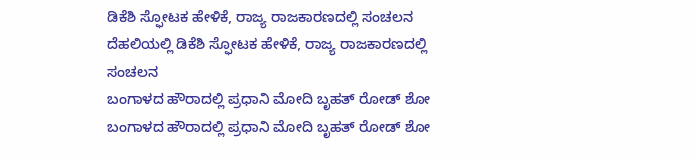ಡಿಕೆಶಿ ಸ್ಫೋಟಕ ಹೇಳಿಕೆ, ರಾಜ್ಯ ರಾಜಕಾರಣದಲ್ಲಿ ಸಂಚಲನ
ದೆಹಲಿಯಲ್ಲಿ ಡಿಕೆಶಿ ಸ್ಫೋಟಕ ಹೇಳಿಕೆ, ರಾಜ್ಯ ರಾಜಕಾರಣದಲ್ಲಿ ಸಂಚಲನ
ಬಂಗಾಳದ ಹೌರಾದಲ್ಲಿ ಪ್ರಧಾನಿ ಮೋದಿ ಬೃಹತ್ ರೋಡ್ ಶೋ
ಬಂಗಾಳದ ಹೌರಾದಲ್ಲಿ ಪ್ರಧಾನಿ ಮೋದಿ ಬೃಹತ್ ರೋಡ್ ಶೋ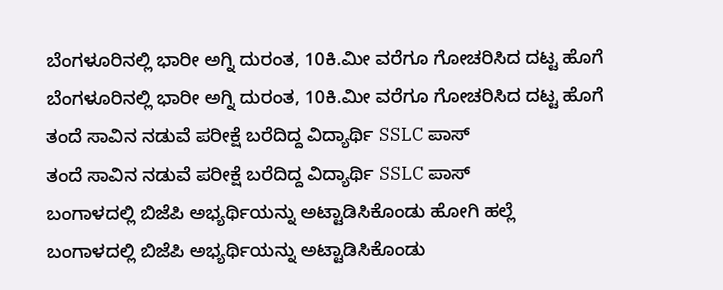ಬೆಂಗಳೂರಿನಲ್ಲಿ ಭಾರೀ ಅಗ್ನಿ ದುರಂತ, 10ಕಿ.ಮೀ ವರೆಗೂ ಗೋಚರಿಸಿದ ದಟ್ಟ ಹೊಗೆ
ಬೆಂಗಳೂರಿನಲ್ಲಿ ಭಾರೀ ಅಗ್ನಿ ದುರಂತ, 10ಕಿ.ಮೀ ವರೆಗೂ ಗೋಚರಿಸಿದ ದಟ್ಟ ಹೊಗೆ
ತಂದೆ ಸಾವಿನ ನಡುವೆ ಪರೀಕ್ಷೆ ಬರೆದಿದ್ದ ವಿದ್ಯಾರ್ಥಿ SSLC ಪಾಸ್
ತಂದೆ ಸಾವಿನ ನಡುವೆ ಪರೀಕ್ಷೆ ಬರೆದಿದ್ದ ವಿದ್ಯಾರ್ಥಿ SSLC ಪಾಸ್
ಬಂಗಾಳದಲ್ಲಿ ಬಿಜೆಪಿ ಅಭ್ಯರ್ಥಿಯನ್ನು ಅಟ್ಟಾಡಿಸಿಕೊಂಡು ಹೋಗಿ ಹಲ್ಲೆ
ಬಂಗಾಳದಲ್ಲಿ ಬಿಜೆಪಿ ಅಭ್ಯರ್ಥಿಯನ್ನು ಅಟ್ಟಾಡಿಸಿಕೊಂಡು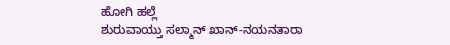ಹೋಗಿ ಹಲ್ಲೆ
ಶುರುವಾಯ್ತು ಸಲ್ಮಾನ್ ಖಾನ್-ನಯನತಾರಾ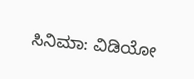ಸಿನಿಮಾ: ವಿಡಿಯೋ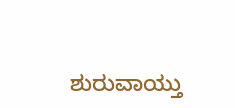ಶುರುವಾಯ್ತು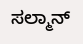ಸಲ್ಮಾನ್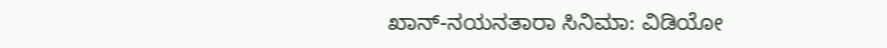ಖಾನ್-ನಯನತಾರಾ ಸಿನಿಮಾ: ವಿಡಿಯೋ